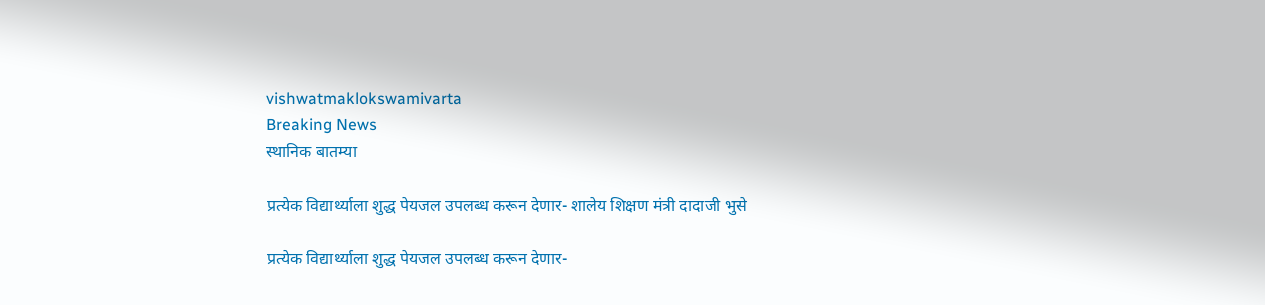vishwatmaklokswamivarta
Breaking News
स्थानिक बातम्या

प्रत्येक विद्यार्थ्याला शुद्ध पेयजल उपलब्ध करून देणार- शालेय शिक्षण मंत्री दादाजी भुसे

प्रत्येक विद्यार्थ्याला शुद्ध पेयजल उपलब्ध करून देणार-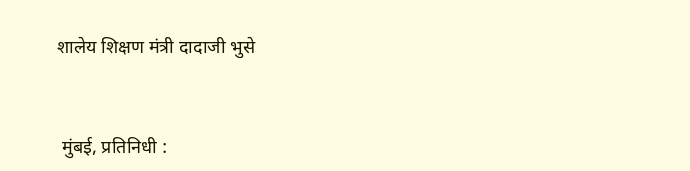शालेय शिक्षण मंत्री दादाजी भुसे



 मुंबई, प्रतिनिधी :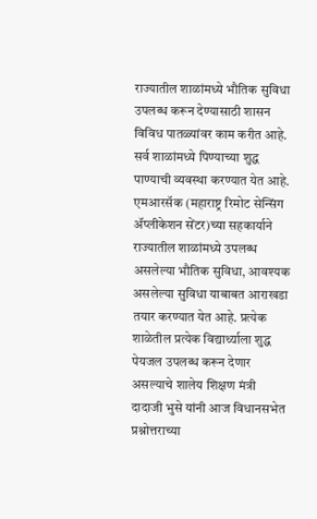राज्यातील शाळांमध्ये भौतिक सुविधा उपलब्ध करून देण्यासाठी शासन विविध पातळ्यांवर काम करीत आहे. सर्व शाळांमध्ये पिण्याच्या शुद्ध पाण्याची व्यवस्था करण्यात येत आहे. एमआरसॅक (महाराष्ट्र रिमोट सेन्सिंग ॲप्लीकेशन सेंटर)च्या सहकार्याने राज्यातील शाळांमध्ये उपलब्ध असलेल्या भौतिक सुविधा, आवश्यक असलेल्या सुविधा याबाबत आराखडा तयार करण्यात येत आहे. प्रत्येक शाळेतील प्रत्येक विद्यार्थ्याला शुद्ध पेयजल उपलब्ध करून देणार असल्याचे शालेय शिक्षण मंत्री दादाजी भुसे यांनी आज विधानसभेत प्रश्नोत्तराच्या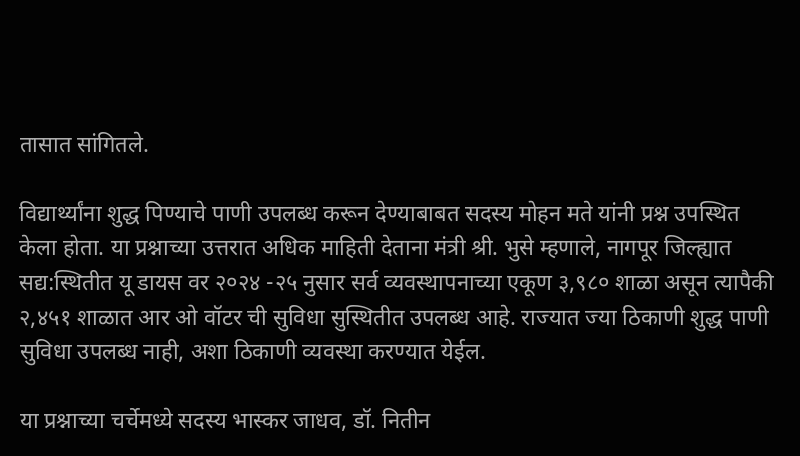तासात सांगितले.

विद्यार्थ्यांना शुद्ध पिण्याचे पाणी उपलब्ध करून देण्याबाबत सदस्य मोहन मते यांनी प्रश्न उपस्थित केला होता. या प्रश्नाच्या उत्तरात अधिक माहिती देताना मंत्री श्री. भुसे म्हणाले, नागपूर जिल्ह्यात सद्य:स्थितीत यू डायस वर २०२४ -२५ नुसार सर्व व्यवस्थापनाच्या एकूण ३,९८० शाळा असून त्यापैकी २,४५१ शाळात आर ओ वॉटर ची सुविधा सुस्थितीत उपलब्ध आहे. राज्यात ज्या ठिकाणी शुद्ध पाणी सुविधा उपलब्ध नाही, अशा ठिकाणी व्यवस्था करण्यात येईल.

या प्रश्नाच्या चर्चेमध्ये सदस्य भास्कर जाधव, डॉ. नितीन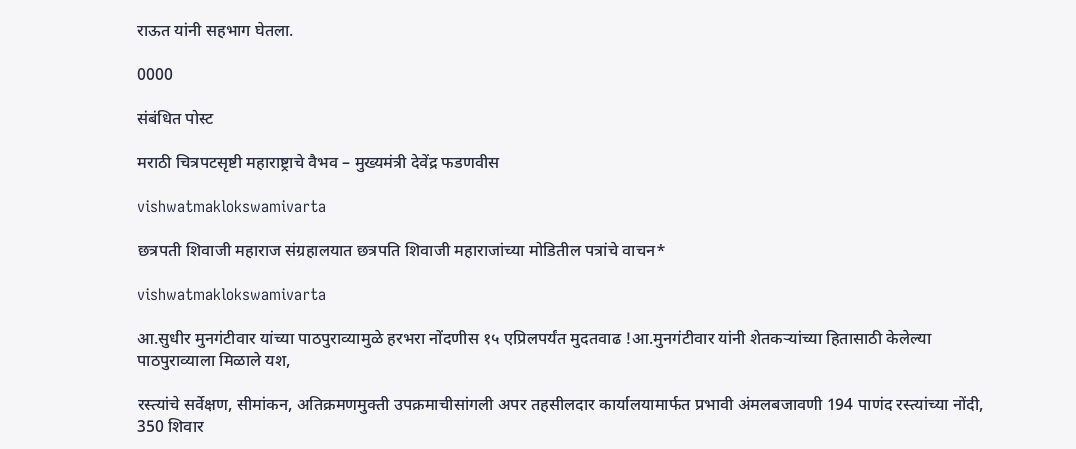राऊत यांनी सहभाग घेतला.

0000

संबंधित पोस्ट

मराठी चित्रपटसृष्टी महाराष्ट्राचे वैभव – मुख्यमंत्री देवेंद्र फडणवीस

vishwatmaklokswamivarta

छत्रपती शिवाजी महाराज संग्रहालयात छत्रपति शिवाजी महाराजांच्या मोडितील पत्रांचे वाचन*

vishwatmaklokswamivarta

आ.सुधीर मुनगंटीवार यांच्या पाठपुराव्यामुळे हरभरा नोंदणीस १५ एप्रिलपर्यंत मुदतवाढ !आ.मुनगंटीवार यांनी शेतकऱ्यांच्या हितासाठी केलेल्या पाठपुराव्याला मिळाले यश,

रस्त्यांचे सर्वेक्षण, सीमांकन, अतिक्रमणमुक्ती उपक्रमाचीसांगली अपर तहसीलदार कार्यालयामार्फत प्रभावी अंमलबजावणी 194 पाणंद रस्त्यांच्या नोंदी, 350 शिवार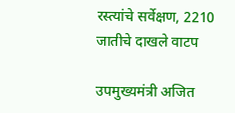रस्त्यांचे सर्वेक्षण, 2210 जातीचे दाखले वाटप

उपमुख्यमंत्री अजित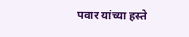पवार यांच्या हस्ते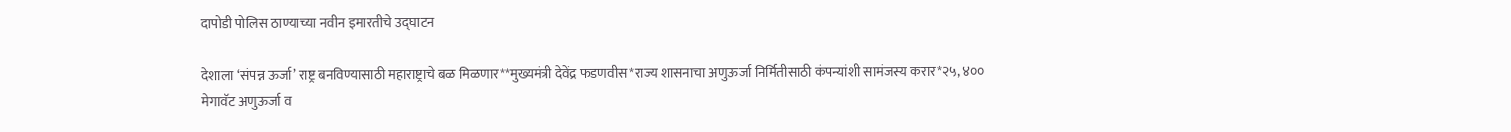दापोडी पोलिस ठाण्याच्या नवीन इमारतीचे उद्घाटन

देशाला ‘संपन्न ऊर्जा’ राष्ट्र बनविण्यासाठी महाराष्ट्राचे बळ मिळणार**मुख्यमंत्री देवेंद्र फडणवीस*राज्य शासनाचा अणुऊर्जा निर्मितीसाठी कंपन्यांशी सामंजस्य करार*२५, ४०० मेगावॅट अणुऊर्जा व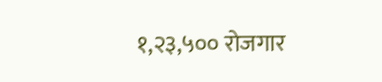१,२३,५०० रोजगार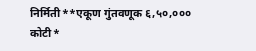निर्मिती**एकूण गुंतवणूक ६,५०,००० कोटी*